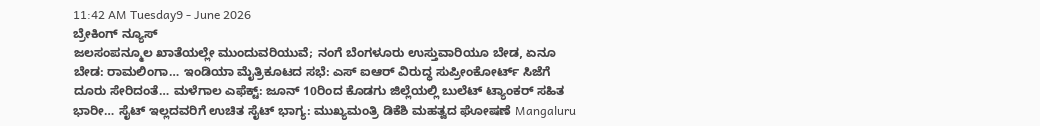11:42 AM Tuesday9 - June 2026
ಬ್ರೇಕಿಂಗ್ ನ್ಯೂಸ್
ಜಲಸಂಪನ್ಮೂಲ ಖಾತೆಯಲ್ಲೇ ಮುಂದುವರಿಯುವೆ; ನಂಗೆ ಬೆಂಗಳೂರು ಉಸ್ತುವಾರಿಯೂ ಬೇಡ, ಏನೂ ಬೇಡ: ರಾಮಲಿಂಗಾ… ಇಂಡಿಯಾ ಮೈತ್ರಿಕೂಟದ ಸಭೆ: ಎಸ್ ಐಆರ್ ವಿರುದ್ಧ ಸುಪ್ರೀಂಕೋರ್ಟ್ ಸಿಜೆಗೆ ದೂರು ಸೇರಿದಂತೆ… ಮಳೆಗಾಲ ಎಫೆಕ್ಟ್: ಜೂನ್ 10ರಿಂದ ಕೊಡಗು ಜಿಲ್ಲೆಯಲ್ಲಿ ಬುಲೆಟ್ ಟ್ಯಾಂಕರ್ ಸಹಿತ ಭಾರೀ… ಸೈಟ್ ಇಲ್ಲದವರಿಗೆ ಉಚಿತ ಸೈಟ್ ಭಾಗ್ಯ: ಮುಖ್ಯಮಂತ್ರಿ ಡಿಕೆಶಿ ಮಹತ್ವದ ಘೋಷಣೆ Mangaluru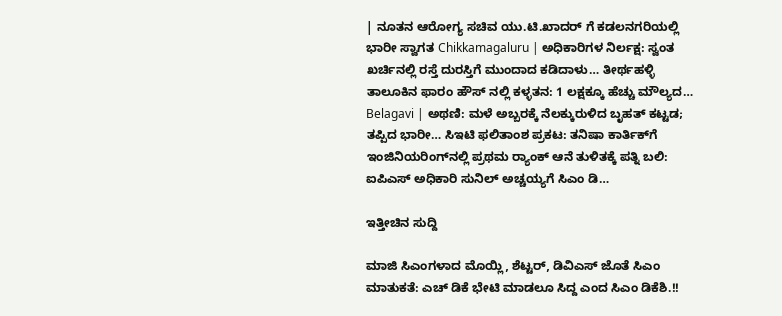| ನೂತನ ಆರೋಗ್ಯ ಸಚಿವ ಯು.ಟಿ.ಖಾದರ್ ಗೆ ಕಡಲನಗರಿಯಲ್ಲಿ ಭಾರೀ ಸ್ವಾಗತ Chikkamagaluru | ಅಧಿಕಾರಿಗಳ ನಿರ್ಲಕ್ಷ: ಸ್ವಂತ ಖರ್ಚಿನಲ್ಲಿ ರಸ್ತೆ ದುರಸ್ತಿಗೆ ಮುಂದಾದ ಕಡಿದಾಳು… ತೀರ್ಥಹಳ್ಳಿ ತಾಲೂಕಿನ ಫಾರಂ ಹೌಸ್ ನಲ್ಲಿ ಕಳ್ಳತನ: 1 ಲಕ್ಷಕ್ಕೂ ಹೆಚ್ಚು ಮೌಲ್ಯದ… Belagavi | ಅಥಣಿ: ಮಳೆ ಅಬ್ಬರಕ್ಕೆ ನೆಲಕ್ಕುರುಳಿದ ಬೃಹತ್‌ ಕಟ್ಟಡ; ತಪ್ಪಿದ ಭಾರೀ… ಸಿಇಟಿ ಫಲಿತಾಂಶ ಪ್ರಕಟ: ತನಿಷಾ ಕಾರ್ತಿಕ್‌ಗೆ ಇಂಜಿನಿಯರಿಂಗ್‌ನಲ್ಲಿ ಪ್ರಥಮ ರ‍್ಯಾಂಕ್ ಆನೆ ತುಳಿತಕ್ಕೆ ಪತ್ನಿ ಬಲಿ: ಐಪಿಎಸ್ ಅಧಿಕಾರಿ ಸುನಿಲ್ ಅಚ್ಚಯ್ಯಗೆ ಸಿಎಂ ಡಿ…

ಇತ್ತೀಚಿನ ಸುದ್ದಿ

ಮಾಜಿ ಸಿಎಂಗಳಾದ ಮೊಯ್ಲಿ, ಶೆಟ್ಟರ್, ಡಿವಿಎಸ್ ಜೊತೆ ಸಿಎಂ ಮಾತುಕತೆ: ಎಚ್ ಡಿಕೆ ಭೇಟಿ ಮಾಡಲೂ ಸಿದ್ದ ಎಂದ ಸಿಎಂ ಡಿಕೆಶಿ.!!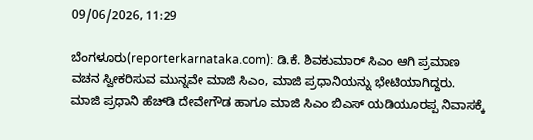09/06/2026, 11:29

ಬೆಂಗಳೂರು(reporterkarnataka.com): ಡಿ.ಕೆ. ಶಿವಕುಮಾರ್ ಸಿಎಂ ಆಗಿ ಪ್ರಮಾಣ ವಚನ ಸ್ವೀಕರಿಸುವ ಮುನ್ನವೇ ಮಾಜಿ ಸಿಎಂ, ಮಾಜಿ ಪ್ರಧಾನಿಯನ್ನು ಭೇಟಿಯಾಗಿದ್ದರು. ಮಾಜಿ ಪ್ರಧಾನಿ ಹೆಚ್‌ಡಿ ದೇವೇಗೌಡ ಹಾಗೂ ಮಾಜಿ ಸಿಎಂ ಬಿಎಸ್‌ ಯಡಿಯೂರಪ್ಪ ನಿವಾಸಕ್ಕೆ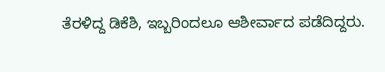ತೆರಳಿದ್ದ ಡಿಕೆಶಿ, ಇಬ್ಬರಿಂದಲೂ ಆಶೀರ್ವಾದ ಪಡೆದಿದ್ದರು.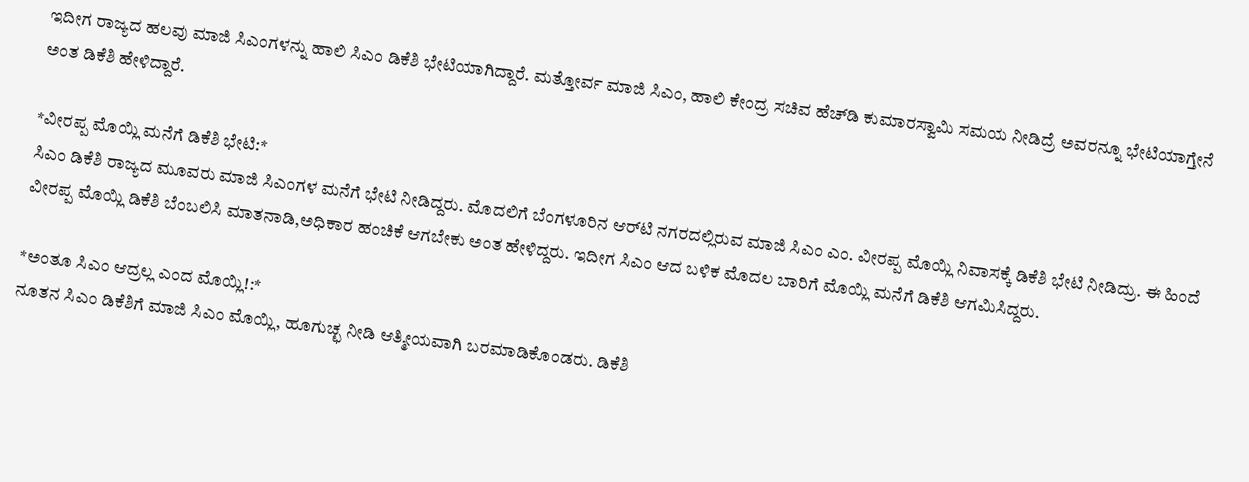ಇದೀಗ ರಾಜ್ಯದ ಹಲವು ಮಾಜಿ ಸಿಎಂಗಳನ್ನು ಹಾಲಿ ಸಿಎಂ ಡಿಕೆಶಿ ಭೇಟಿಯಾಗಿದ್ದಾರೆ. ಮತ್ತೋರ್ವ ಮಾಜಿ ಸಿಎಂ, ಹಾಲಿ ಕೇಂದ್ರ ಸಚಿವ ಹೆಚ್‌ಡಿ ಕುಮಾರಸ್ವಾಮಿ ಸಮಯ ನೀಡಿದ್ರೆ ಅವರನ್ನೂ ಭೇಟಿಯಾಗ್ತೇನೆ ಅಂತ ಡಿಕೆಶಿ ಹೇಳಿದ್ದಾರೆ.

*ವೀರಪ್ಪ ಮೊಯ್ಲಿ ಮನೆಗೆ ಡಿಕೆಶಿ ಭೇಟಿ:*
ಸಿಎಂ ಡಿಕೆಶಿ ರಾಜ್ಯದ ಮೂವರು ಮಾಜಿ ಸಿಎಂಗಳ ಮನೆಗೆ ಭೇಟಿ ನೀಡಿದ್ದರು. ಮೊದಲಿಗೆ ಬೆಂಗಳೂರಿನ ಆರ್‌ಟಿ ನಗರದಲ್ಲಿರುವ ಮಾಜಿ ಸಿಎಂ ಎಂ. ವೀರಪ್ಪ ಮೊಯ್ಲಿ ನಿವಾಸಕ್ಕೆ ಡಿಕೆಶಿ ಭೇಟಿ ನೀಡಿದ್ರು. ಈ ಹಿಂದೆ ವೀರಪ್ಪ ಮೊಯ್ಲಿ ಡಿಕೆಶಿ ಬೆಂಬಲಿಸಿ ಮಾತನಾಡಿ,ಅಧಿಕಾರ ಹಂಚಿಕೆ ಆಗಬೇಕು ಅಂತ ಹೇಳಿದ್ದರು. ಇದೀಗ ಸಿಎಂ ಆದ ಬಳಿಕ ಮೊದಲ ಬಾರಿಗೆ ಮೊಯ್ಲಿ ಮನೆಗೆ ಡಿಕೆಶಿ ಆಗಮಿಸಿದ್ದರು.

*ಅಂತೂ ಸಿಎಂ ಆದ್ರಲ್ಲ ಎಂದ ಮೊಯ್ಲಿ!:*
ನೂತನ ಸಿಎಂ ಡಿಕೆಶಿಗೆ ಮಾಜಿ ಸಿಎಂ ಮೊಯ್ಲಿ, ಹೂಗುಚ್ಛ ನೀಡಿ ಆತ್ಮೀಯವಾಗಿ ಬರಮಾಡಿಕೊಂಡರು. ಡಿಕೆಶಿ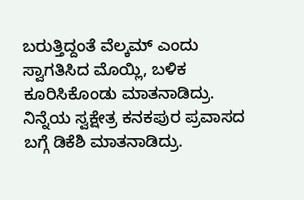ಬರುತ್ತಿದ್ದಂತೆ ವೆಲ್ಕಮ್ ಎಂದು ಸ್ವಾಗತಿಸಿದ ಮೊಯ್ಲಿ, ಬಳಿಕ ಕೂರಿಸಿಕೊಂಡು ಮಾತನಾಡಿದ್ರು. ನಿನ್ನೆಯ ಸ್ವಕ್ಷೇತ್ರ ಕನಕಪುರ ಪ್ರವಾಸದ ಬಗ್ಗೆ ಡಿಕೆಶಿ ಮಾತನಾಡಿದ್ರು.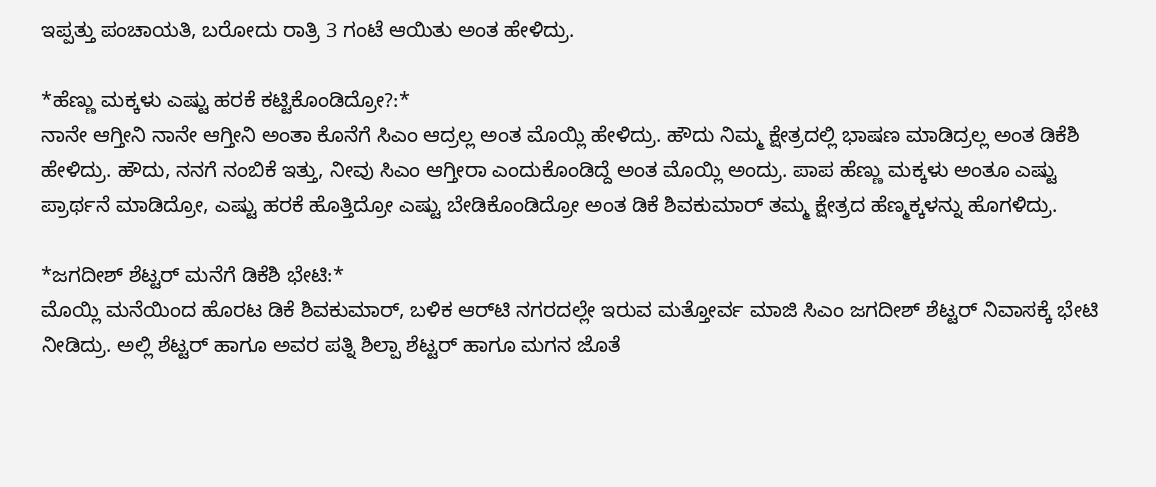ಇಪ್ಪತ್ತು ಪಂಚಾಯತಿ, ಬರೋದು ರಾತ್ರಿ 3 ಗಂಟೆ ಆಯಿತು ಅಂತ ಹೇಳಿದ್ರು.

*ಹೆಣ್ಣು ಮಕ್ಕಳು ಎಷ್ಟು ಹರಕೆ ಕಟ್ಟಿಕೊಂಡಿದ್ರೋ?:*
ನಾನೇ ಆಗ್ತೀನಿ ನಾನೇ ಆಗ್ತೀನಿ ಅಂತಾ ಕೊನೆಗೆ ಸಿಎಂ ಆದ್ರಲ್ಲ ಅಂತ ಮೊಯ್ಲಿ ಹೇಳಿದ್ರು. ಹೌದು ನಿಮ್ಮ ಕ್ಷೇತ್ರದಲ್ಲಿ ಭಾಷಣ ಮಾಡಿದ್ರಲ್ಲ ಅಂತ ಡಿಕೆಶಿ ಹೇಳಿದ್ರು. ಹೌದು, ನನಗೆ ನಂಬಿಕೆ ಇತ್ತು, ನೀವು ಸಿಎಂ ಆಗ್ತೀರಾ ಎಂದುಕೊಂಡಿದ್ದೆ ಅಂತ ಮೊಯ್ಲಿ ಅಂದ್ರು. ಪಾಪ ಹೆಣ್ಣು ಮಕ್ಕಳು ಅಂತೂ ಎಷ್ಟು ಪ್ರಾರ್ಥನೆ ಮಾಡಿದ್ರೋ, ಎಷ್ಟು ಹರಕೆ ಹೊತ್ತಿದ್ರೋ ಎಷ್ಟು ಬೇಡಿಕೊಂಡಿದ್ರೋ ಅಂತ ಡಿಕೆ ಶಿವಕುಮಾರ್ ತಮ್ಮ ಕ್ಷೇತ್ರದ ಹೆಣ್ಮಕ್ಕಳನ್ನು ಹೊಗಳಿದ್ರು.

*ಜಗದೀಶ್ ಶೆಟ್ಟರ್ ಮನೆಗೆ ಡಿಕೆಶಿ ಭೇಟಿ:*
ಮೊಯ್ಲಿ ಮನೆಯಿಂದ ಹೊರಟ ಡಿಕೆ ಶಿವಕುಮಾರ್, ಬಳಿಕ ಆರ್‌ಟಿ ನಗರದಲ್ಲೇ ಇರುವ ಮತ್ತೋರ್ವ ಮಾಜಿ ಸಿಎಂ ಜಗದೀಶ್ ಶೆಟ್ಟರ್ ನಿವಾಸಕ್ಕೆ ಭೇಟಿ ನೀಡಿದ್ರು. ಅಲ್ಲಿ ಶೆಟ್ಟರ್ ಹಾಗೂ ಅವರ ಪತ್ನಿ ಶಿಲ್ಪಾ ಶೆಟ್ಟರ್ ಹಾಗೂ ಮಗನ ಜೊತೆ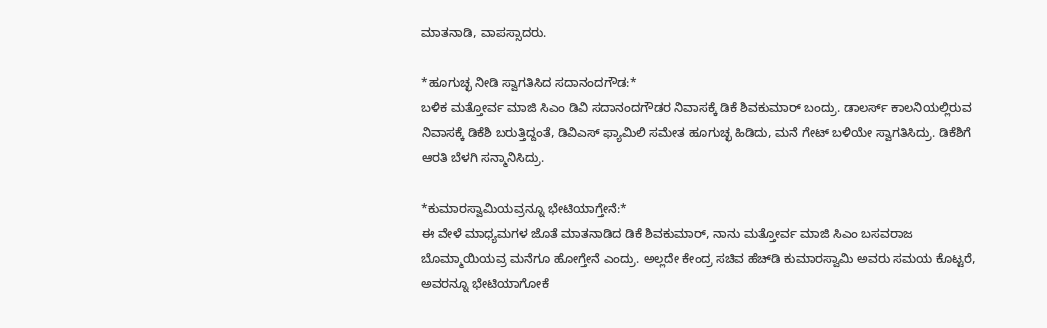ಮಾತನಾಡಿ, ವಾಪಸ್ಸಾದರು.

*ಹೂಗುಚ್ಛ ನೀಡಿ ಸ್ವಾಗತಿಸಿದ ಸದಾನಂದಗೌಡ:*
ಬಳಿಕ ಮತ್ತೋರ್ವ ಮಾಜಿ ಸಿಎಂ ಡಿವಿ ಸದಾನಂದಗೌಡರ ನಿವಾಸಕ್ಕೆ ಡಿಕೆ ಶಿವಕುಮಾರ್ ಬಂದ್ರು. ಡಾಲರ್ಸ್ ಕಾಲನಿಯಲ್ಲಿರುವ ನಿವಾಸಕ್ಕೆ ಡಿಕೆಶಿ ಬರುತ್ತಿದ್ದಂತೆ, ಡಿವಿಎಸ್ ಫ್ಯಾಮಿಲಿ ಸಮೇತ ಹೂಗುಚ್ಛ ಹಿಡಿದು, ಮನೆ ಗೇಟ್ ಬಳಿಯೇ ಸ್ವಾಗತಿಸಿದ್ರು. ಡಿಕೆಶಿಗೆ ಆರತಿ ಬೆಳಗಿ ಸನ್ಮಾನಿಸಿದ್ರು.

*ಕುಮಾರಸ್ವಾಮಿಯವ್ರನ್ನೂ ಭೇಟಿಯಾಗ್ತೇನೆ:*
ಈ ವೇಳೆ ಮಾಧ್ಯಮಗಳ ಜೊತೆ ಮಾತನಾಡಿದ ಡಿಕೆ ಶಿವಕುಮಾರ್, ನಾನು ಮತ್ತೋರ್ವ ಮಾಜಿ ಸಿಎಂ ಬಸವರಾಜ ಬೊಮ್ಮಾಯಿಯವ್ರ ಮನೆಗೂ ಹೋಗ್ತೇನೆ ಎಂದ್ರು. ಅಲ್ಲದೇ ಕೇಂದ್ರ ಸಚಿವ ಹೆಚ್‌ಡಿ ಕುಮಾರಸ್ವಾಮಿ ಅವರು ಸಮಯ ಕೊಟ್ಟರೆ, ಅವರನ್ನೂ ಭೇಟಿಯಾಗೋಕೆ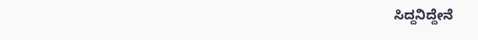ಸಿದ್ದನಿದ್ದೇನೆ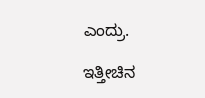ಎಂದ್ರು.

ಇತ್ತೀಚಿನ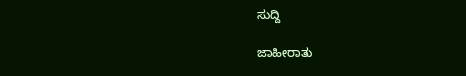ಸುದ್ದಿ

ಜಾಹೀರಾತು